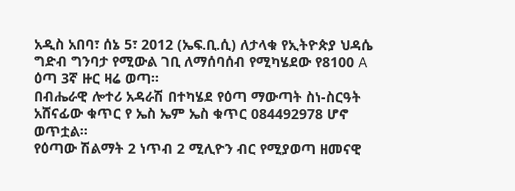አዲስ አበባ፣ ሰኔ 5፣ 2012 (ኤፍ.ቢ.ሲ) ለታላቁ የኢትዮጵያ ህዳሴ ግድብ ግንባታ የሚውል ገቢ ለማሰባሰብ የሚካሄደው የ8100 A ዕጣ 3ኛ ዙር ዛሬ ወጣ።
በብሔራዊ ሎተሪ አዳራሽ በተካሄደ የዕጣ ማውጣት ስነ-ስርዓት አሸናፊው ቁጥር የ ኤስ ኤም ኤስ ቁጥር 084492978 ሆኖ ወጥቷል።
የዕጣው ሽልማት 2 ነጥብ 2 ሚሊዮን ብር የሚያወጣ ዘመናዊ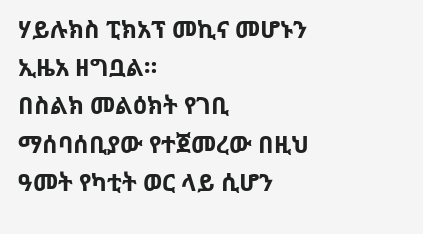ሃይሉክስ ፒክአፕ መኪና መሆኑን ኢዜአ ዘግቧል።
በስልክ መልዕክት የገቢ ማሰባሰቢያው የተጀመረው በዚህ ዓመት የካቲት ወር ላይ ሲሆን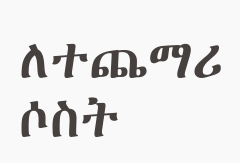ለተጨማሪ ሶስት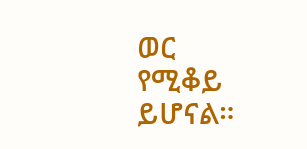ወር የሚቆይ ይሆናል።